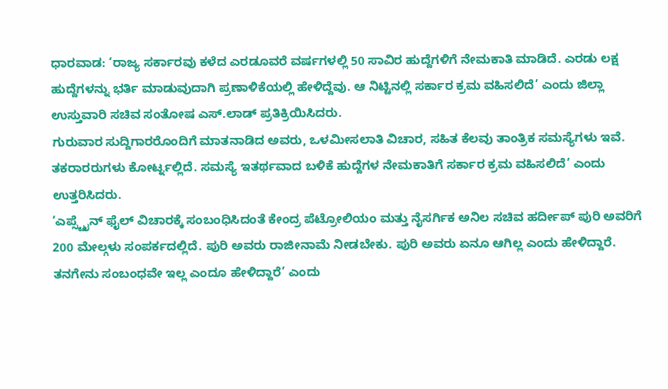ಧಾರವಾಡ: ‘ರಾಜ್ಯ ಸರ್ಕಾರವು ಕಳೆದ ಎರಡೂವರೆ ವರ್ಷಗಳಲ್ಲಿ 50 ಸಾವಿರ ಹುದ್ದೆಗಳಿಗೆ ನೇಮಕಾತಿ ಮಾಡಿದೆ. ಎರಡು ಲಕ್ಷ ಹುದ್ದೆಗಳನ್ನು ಭರ್ತಿ ಮಾಡುವುದಾಗಿ ಪ್ರಣಾಳಿಕೆಯಲ್ಲಿ ಹೇಳಿದ್ದೆವು. ಆ ನಿಟ್ಟಿನಲ್ಲಿ ಸರ್ಕಾರ ಕ್ರಮ ವಹಿಸಲಿದೆ’ ಎಂದು ಜಿಲ್ಲಾ ಉಸ್ತುವಾರಿ ಸಚಿವ ಸಂತೋಷ ಎಸ್.ಲಾಡ್ ಪ್ರತಿಕ್ರಿಯಿಸಿದರು.
ಗುರುವಾರ ಸುದ್ದಿಗಾರರೊಂದಿಗೆ ಮಾತನಾಡಿದ ಅವರು, ಒಳಮೀಸಲಾತಿ ವಿಚಾರ, ಸಹಿತ ಕೆಲವು ತಾಂತ್ರಿಕ ಸಮಸ್ಯೆಗಳು ಇವೆ. ತಕರಾರರುಗಳು ಕೋರ್ಟ್ನಲ್ಲಿದೆ. ಸಮಸ್ಯೆ ಇತರ್ಥವಾದ ಬಳಿಕೆ ಹುದ್ದೆಗಳ ನೇಮಕಾತಿಗೆ ಸರ್ಕಾರ ಕ್ರಮ ವಹಿಸಲಿದೆ’ ಎಂದು ಉತ್ತರಿಸಿದರು.
‘ಎಪ್ಸ್ಟೈನ್ ಫೈಲ್ ವಿಚಾರಕ್ಕೆ ಸಂಬಂಧಿಸಿದಂತೆ ಕೇಂದ್ರ ಪೆಟ್ರೋಲಿಯಂ ಮತ್ತು ನೈಸರ್ಗಿಕ ಅನಿಲ ಸಚಿವ ಹರ್ದೀಪ್ ಪುರಿ ಅವರಿಗೆ 200 ಮೇಲ್ಗಳು ಸಂಪರ್ಕದಲ್ಲಿದೆ. ಪುರಿ ಅವರು ರಾಜೀನಾಮೆ ನೀಡಬೇಕು. ಪುರಿ ಅವರು ಏನೂ ಆಗಿಲ್ಲ ಎಂದು ಹೇಳಿದ್ದಾರೆ. ತನಗೇನು ಸಂಬಂಧವೇ ಇಲ್ಲ ಎಂದೂ ಹೇಳಿದ್ದಾರೆ’ ಎಂದು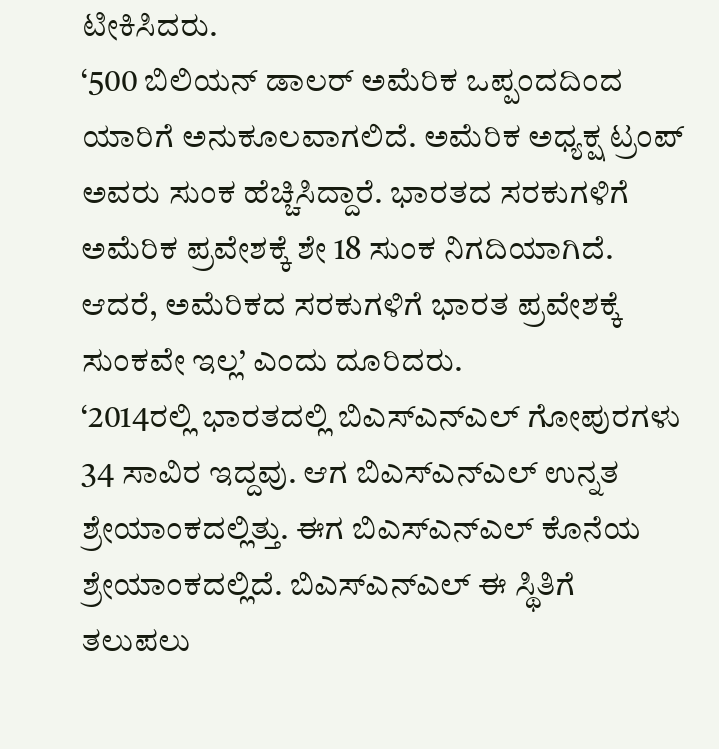ಟೀಕಿಸಿದರು.
‘500 ಬಿಲಿಯನ್ ಡಾಲರ್ ಅಮೆರಿಕ ಒಪ್ಪಂದದಿಂದ ಯಾರಿಗೆ ಅನುಕೂಲವಾಗಲಿದೆ. ಅಮೆರಿಕ ಅಧ್ಯಕ್ಷ ಟ್ರಂಪ್ ಅವರು ಸುಂಕ ಹೆಚ್ಚಿಸಿದ್ದಾರೆ. ಭಾರತದ ಸರಕುಗಳಿಗೆ ಅಮೆರಿಕ ಪ್ರವೇಶಕ್ಕೆ ಶೇ 18 ಸುಂಕ ನಿಗದಿಯಾಗಿದೆ. ಆದರೆ, ಅಮೆರಿಕದ ಸರಕುಗಳಿಗೆ ಭಾರತ ಪ್ರವೇಶಕ್ಕೆ ಸುಂಕವೇ ಇಲ್ಲ’ ಎಂದು ದೂರಿದರು.
‘2014ರಲ್ಲಿ ಭಾರತದಲ್ಲಿ ಬಿಎಸ್ಎನ್ಎಲ್ ಗೋಪುರಗಳು 34 ಸಾವಿರ ಇದ್ದವು. ಆಗ ಬಿಎಸ್ಎನ್ಎಲ್ ಉನ್ನತ ಶ್ರೇಯಾಂಕದಲ್ಲಿತ್ತು. ಈಗ ಬಿಎಸ್ಎನ್ಎಲ್ ಕೊನೆಯ ಶ್ರೇಯಾಂಕದಲ್ಲಿದೆ. ಬಿಎಸ್ಎನ್ಎಲ್ ಈ ಸ್ಥಿತಿಗೆ ತಲುಪಲು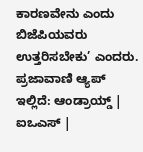ಕಾರಣವೇನು ಎಂದು ಬಿಜೆಪಿಯವರು ಉತ್ತರಿಸಬೇಕು’ ಎಂದರು.
ಪ್ರಜಾವಾಣಿ ಆ್ಯಪ್ ಇಲ್ಲಿದೆ: ಆಂಡ್ರಾಯ್ಡ್ | ಐಒಎಸ್ |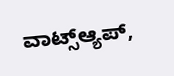ವಾಟ್ಸ್ಆ್ಯಪ್,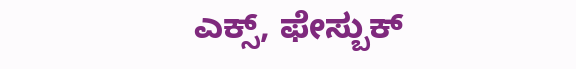ಎಕ್ಸ್, ಫೇಸ್ಬುಕ್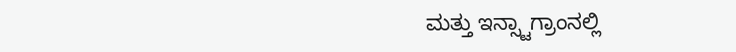ಮತ್ತು ಇನ್ಸ್ಟಾಗ್ರಾಂನಲ್ಲಿ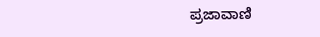ಪ್ರಜಾವಾಣಿ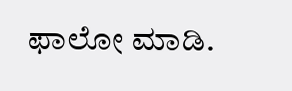ಫಾಲೋ ಮಾಡಿ.